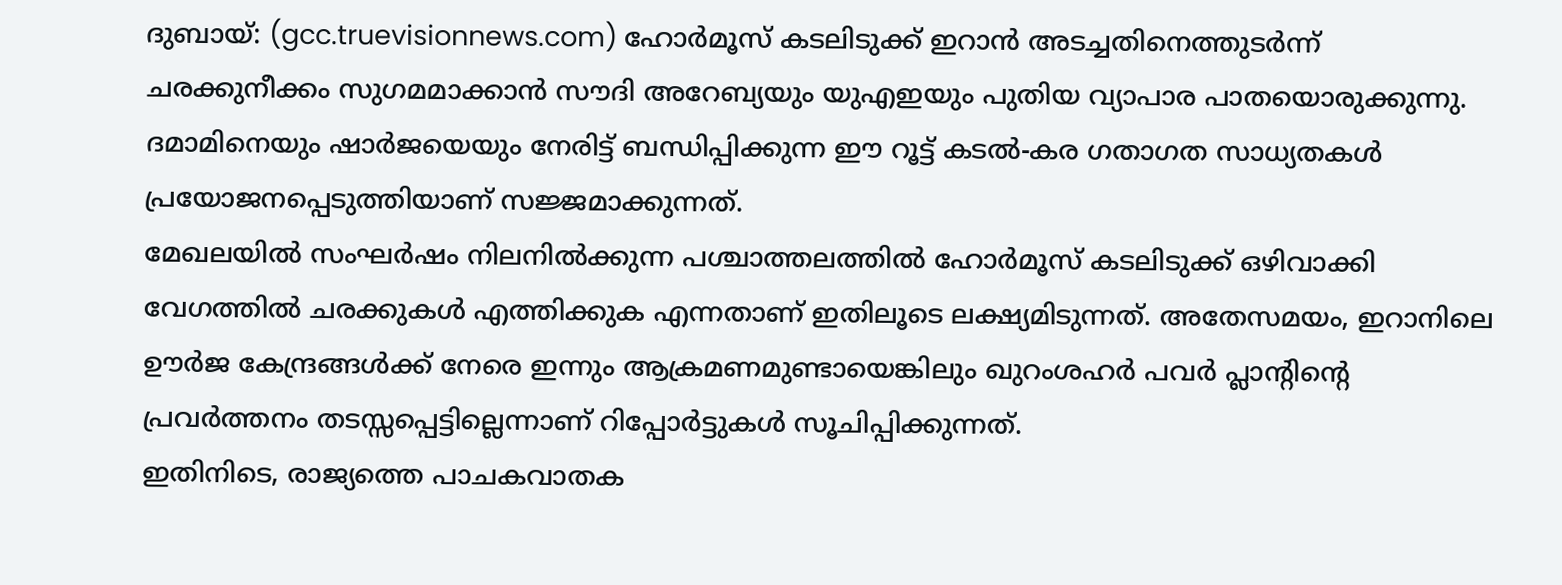ദുബായ്: (gcc.truevisionnews.com) ഹോർമൂസ് കടലിടുക്ക് ഇറാൻ അടച്ചതിനെത്തുടർന്ന് ചരക്കുനീക്കം സുഗമമാക്കാൻ സൗദി അറേബ്യയും യുഎഇയും പുതിയ വ്യാപാര പാതയൊരുക്കുന്നു. ദമാമിനെയും ഷാർജയെയും നേരിട്ട് ബന്ധിപ്പിക്കുന്ന ഈ റൂട്ട് കടൽ-കര ഗതാഗത സാധ്യതകൾ പ്രയോജനപ്പെടുത്തിയാണ് സജ്ജമാക്കുന്നത്.
മേഖലയിൽ സംഘർഷം നിലനിൽക്കുന്ന പശ്ചാത്തലത്തിൽ ഹോർമൂസ് കടലിടുക്ക് ഒഴിവാക്കി വേഗത്തിൽ ചരക്കുകൾ എത്തിക്കുക എന്നതാണ് ഇതിലൂടെ ലക്ഷ്യമിടുന്നത്. അതേസമയം, ഇറാനിലെ ഊർജ കേന്ദ്രങ്ങൾക്ക് നേരെ ഇന്നും ആക്രമണമുണ്ടായെങ്കിലും ഖുറംശഹർ പവർ പ്ലാന്റിന്റെ പ്രവർത്തനം തടസ്സപ്പെട്ടില്ലെന്നാണ് റിപ്പോർട്ടുകൾ സൂചിപ്പിക്കുന്നത്.
ഇതിനിടെ, രാജ്യത്തെ പാചകവാതക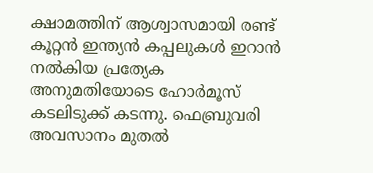ക്ഷാമത്തിന് ആശ്വാസമായി രണ്ട് കൂറ്റൻ ഇന്ത്യൻ കപ്പലുകൾ ഇറാൻ നൽകിയ പ്രത്യേക അനുമതിയോടെ ഹോർമൂസ് കടലിടുക്ക് കടന്നു. ഫെബ്രുവരി അവസാനം മുതൽ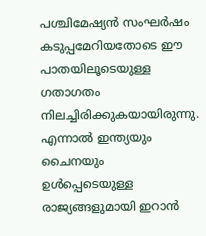പശ്ചിമേഷ്യൻ സംഘർഷം കടുപ്പമേറിയതോടെ ഈ പാതയിലൂടെയുള്ള ഗതാഗതം നിലച്ചിരിക്കുകയായിരുന്നു.
എന്നാൽ ഇന്ത്യയും ചൈനയും ഉൾപ്പെടെയുള്ള രാജ്യങ്ങളുമായി ഇറാൻ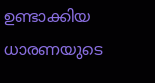ഉണ്ടാക്കിയ ധാരണയുടെ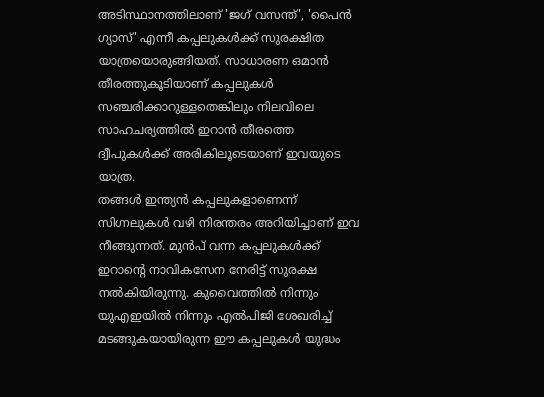അടിസ്ഥാനത്തിലാണ് 'ജഗ് വസന്ത്', 'പൈൻ ഗ്യാസ്' എന്നീ കപ്പലുകൾക്ക് സുരക്ഷിത യാത്രയൊരുങ്ങിയത്. സാധാരണ ഒമാൻ തീരത്തുകൂടിയാണ് കപ്പലുകൾ സഞ്ചരിക്കാറുള്ളതെങ്കിലും നിലവിലെ സാഹചര്യത്തിൽ ഇറാൻ തീരത്തെ ദ്വീപുകൾക്ക് അരികിലൂടെയാണ് ഇവയുടെ യാത്ര.
തങ്ങൾ ഇന്ത്യൻ കപ്പലുകളാണെന്ന് സിഗ്നലുകൾ വഴി നിരന്തരം അറിയിച്ചാണ് ഇവ നീങ്ങുന്നത്. മുൻപ് വന്ന കപ്പലുകൾക്ക് ഇറാന്റെ നാവികസേന നേരിട്ട് സുരക്ഷ നൽകിയിരുന്നു. കുവൈത്തിൽ നിന്നും യുഎഇയിൽ നിന്നും എൽപിജി ശേഖരിച്ച് മടങ്ങുകയായിരുന്ന ഈ കപ്പലുകൾ യുദ്ധം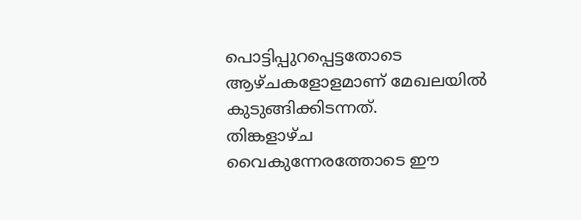പൊട്ടിപ്പുറപ്പെട്ടതോടെ ആഴ്ചകളോളമാണ് മേഖലയിൽ കുടുങ്ങിക്കിടന്നത്.
തിങ്കളാഴ്ച വൈകുന്നേരത്തോടെ ഈ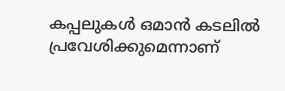കപ്പലുകൾ ഒമാൻ കടലിൽ പ്രവേശിക്കുമെന്നാണ്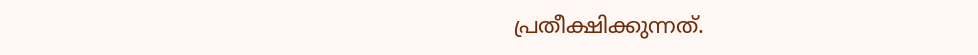പ്രതീക്ഷിക്കുന്നത്.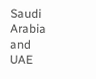Saudi Arabia and UAE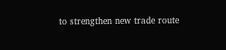to strengthen new trade route